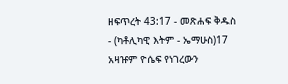ዘፍጥረት 43:17 - መጽሐፍ ቅዱስ - (ካቶሊካዊ እትም - ኤማሁስ)17 አዛዡም ዮሴፍ የነገረውን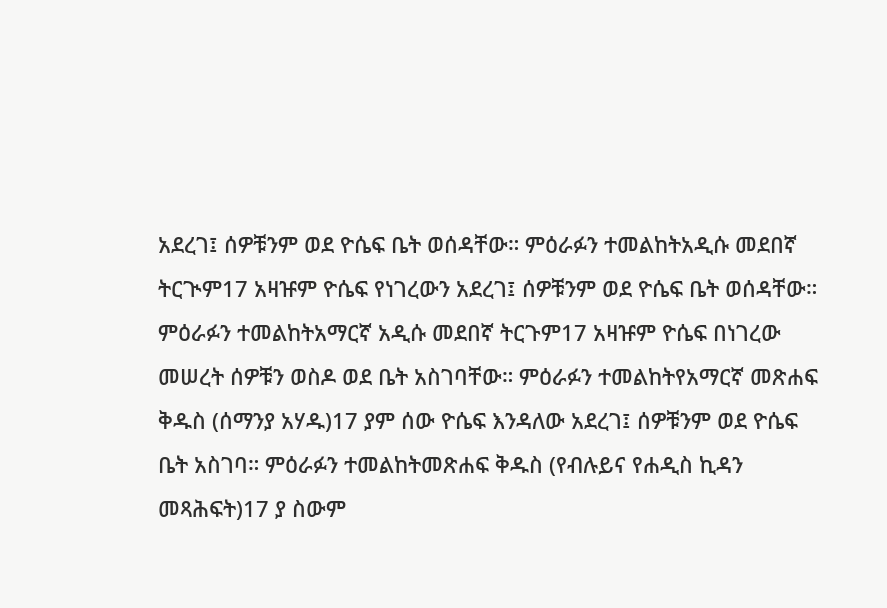አደረገ፤ ሰዎቹንም ወደ ዮሴፍ ቤት ወሰዳቸው። ምዕራፉን ተመልከትአዲሱ መደበኛ ትርጒም17 አዛዡም ዮሴፍ የነገረውን አደረገ፤ ሰዎቹንም ወደ ዮሴፍ ቤት ወሰዳቸው። ምዕራፉን ተመልከትአማርኛ አዲሱ መደበኛ ትርጉም17 አዛዡም ዮሴፍ በነገረው መሠረት ሰዎቹን ወስዶ ወደ ቤት አስገባቸው። ምዕራፉን ተመልከትየአማርኛ መጽሐፍ ቅዱስ (ሰማንያ አሃዱ)17 ያም ሰው ዮሴፍ እንዳለው አደረገ፤ ሰዎቹንም ወደ ዮሴፍ ቤት አስገባ። ምዕራፉን ተመልከትመጽሐፍ ቅዱስ (የብሉይና የሐዲስ ኪዳን መጻሕፍት)17 ያ ስውም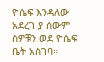ዮሴፍ እንዳለው አደረገ ያ ሰውም ስዎቹን ወደ ዮሴፍ ቤት አስገባ።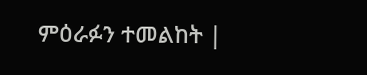ምዕራፉን ተመልከት |